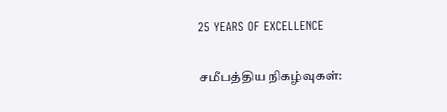25 YEARS OF EXCELLENCE

சமீபத்திய நிகழ்வுகள்: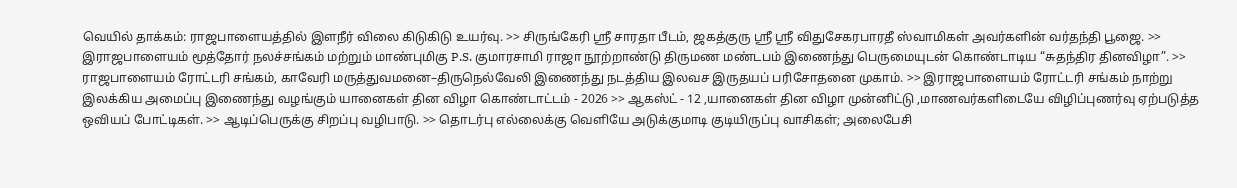வெயில் தாக்கம்: ராஜபாளையத்தில் இளநீர் விலை கிடுகிடு உயர்வு. >> சிருங்கேரி ஸ்ரீ சாரதா பீடம், ஜகத்குரு ஸ்ரீ ஸ்ரீ விதுசேகரபாரதீ ஸ்வாமிகள் அவர்களின் வர்தந்தி பூஜை. >> இராஜபாளையம் மூத்தோர் நலச்சங்கம் மற்றும் மாண்புமிகு P.S. குமாரசாமி ராஜா நூற்றாண்டு திருமண மண்டபம் இணைந்து பெருமையுடன் கொண்டாடிய “சுதந்திர தினவிழா”. >> ராஜபாளையம் ரோட்டரி சங்கம், காவேரி மருத்துவமனை–திருநெல்வேலி இணைந்து நடத்திய இலவச இருதயப் பரிசோதனை முகாம். >> இராஜபாளையம் ரோட்டரி சங்கம் நாற்று இலக்கிய அமைப்பு இணைந்து வழங்கும் யானைகள் தின விழா கொண்டாட்டம் - 2026 >> ஆகஸ்ட் - 12 ,யானைகள் தின விழா முன்னிட்டு ,மாணவர்களிடையே விழிப்புணர்வு ஏற்படுத்த ஒவியப் போட்டிகள். >> ஆடிப்பெருக்கு சிறப்பு வழிபாடு. >> தொடர்பு எல்லைக்கு வெளியே அடுக்குமாடி குடியிருப்பு வாசிகள்; அலைபேசி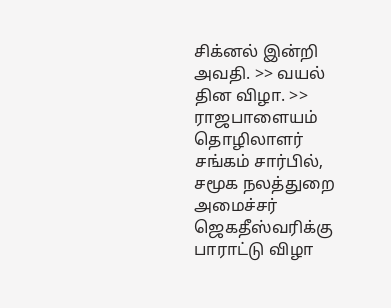சிக்னல் இன்றி அவதி. >> வயல் தின விழா. >> ராஜபாளையம் தொழிலாளர் சங்கம் சார்பில், சமூக நலத்துறை அமைச்சர் ஜெகதீஸ்வரிக்கு பாராட்டு விழா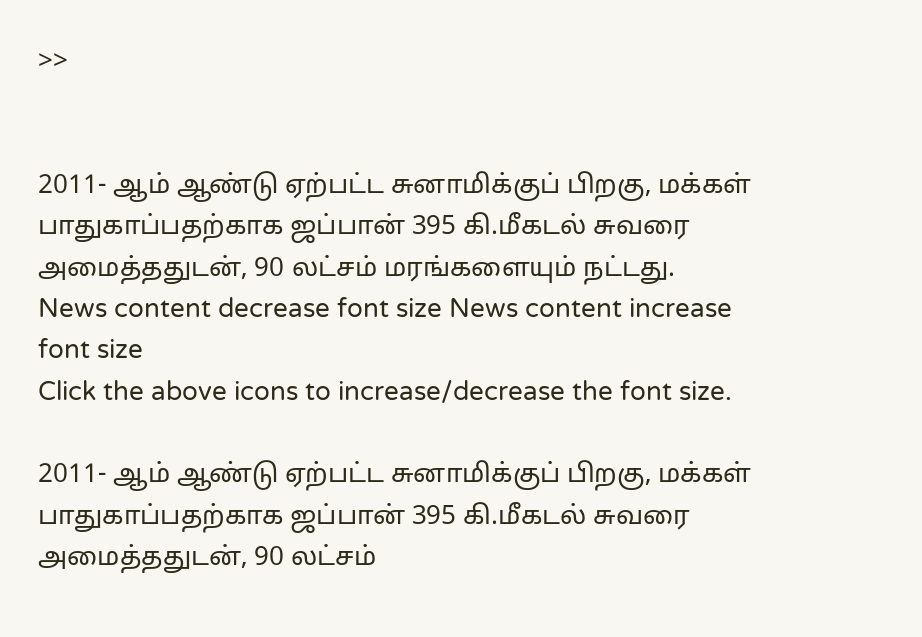>>


2011- ஆம் ஆண்டு ஏற்பட்ட சுனாமிக்குப் பிறகு, மக்கள் பாதுகாப்பதற்காக ஜப்பான் 395 கி.மீகடல் சுவரை அமைத்ததுடன், 90 லட்சம் மரங்களையும் நட்டது.
News content decrease font size News content increase font size
Click the above icons to increase/decrease the font size.

2011- ஆம் ஆண்டு ஏற்பட்ட சுனாமிக்குப் பிறகு, மக்கள் பாதுகாப்பதற்காக ஜப்பான் 395 கி.மீகடல் சுவரை அமைத்ததுடன், 90 லட்சம்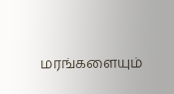மரங்களையும்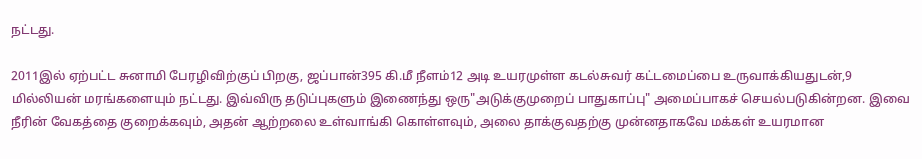நட்டது.

2011இல் ஏற்பட்ட சுனாமி பேரழிவிற்குப் பிறகு, ஜப்பான்395 கி.மீ நீளம்12 அடி உயரமுள்ள கடல்சுவர் கட்டமைப்பை உருவாக்கியதுடன்,9 மில்லியன் மரங்களையும் நட்டது. இவ்விரு தடுப்புகளும் இணைந்து ஒரு"அடுக்குமுறைப் பாதுகாப்பு" அமைப்பாகச் செயல்படுகின்றன. இவை நீரின் வேகத்தை குறைக்கவும், அதன் ஆற்றலை உள்வாங்கி கொள்ளவும், அலை தாக்குவதற்கு முன்னதாகவே மக்கள் உயரமான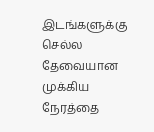இடங்களுக்கு செல்ல தேவையான முக்கிய நேரத்தை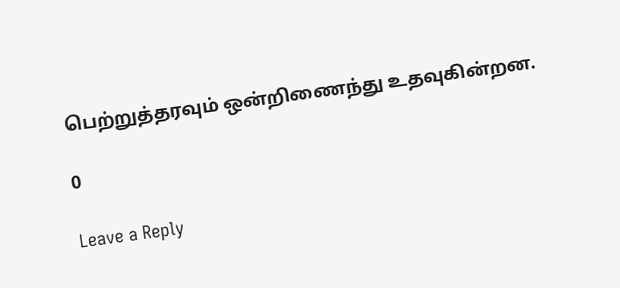பெற்றுத்தரவும் ஒன்றிணைந்து உதவுகின்றன.

0

Leave a Reply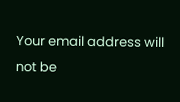Your email address will not be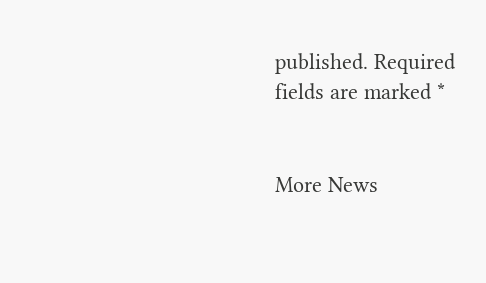published. Required fields are marked *


More News